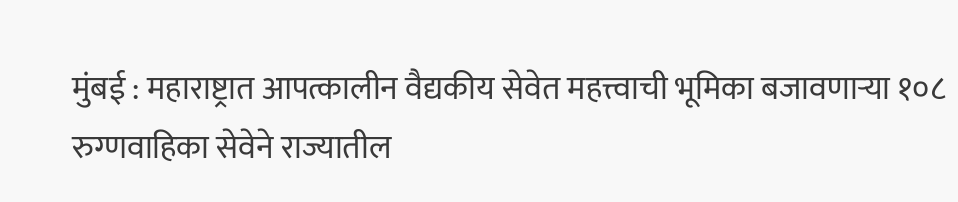मुंबई : महाराष्ट्रात आपत्कालीन वैद्यकीय सेवेत महत्त्वाची भूमिका बजावणाऱ्या १०८ रुग्णवाहिका सेवेने राज्यातील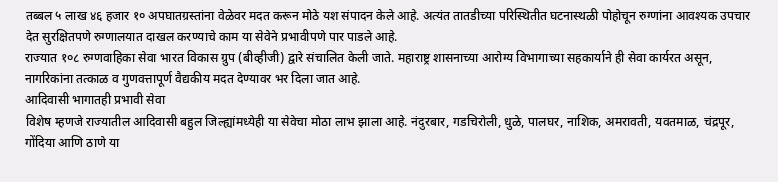तब्बल ५ लाख ४६ हजार १० अपघातग्रस्तांना वेळेवर मदत करून मोठे यश संपादन केले आहे. अत्यंत तातडीच्या परिस्थितीत घटनास्थळी पोहोचून रुग्णांना आवश्यक उपचार देत सुरक्षितपणे रुग्णालयात दाखल करण्याचे काम या सेवेने प्रभावीपणे पार पाडले आहे.
राज्यात १०८ रुग्णवाहिका सेवा भारत विकास ग्रुप (बीव्हीजी) द्वारे संचालित केली जाते. महाराष्ट्र शासनाच्या आरोग्य विभागाच्या सहकार्याने ही सेवा कार्यरत असून, नागरिकांना तत्काळ व गुणवत्तापूर्ण वैद्यकीय मदत देण्यावर भर दिला जात आहे.
आदिवासी भागातही प्रभावी सेवा
विशेष म्हणजे राज्यातील आदिवासी बहुल जिल्ह्यांमध्येही या सेवेचा मोठा लाभ झाला आहे. नंदुरबार, गडचिरोली, धुळे, पालघर, नाशिक, अमरावती, यवतमाळ, चंद्रपूर, गोंदिया आणि ठाणे या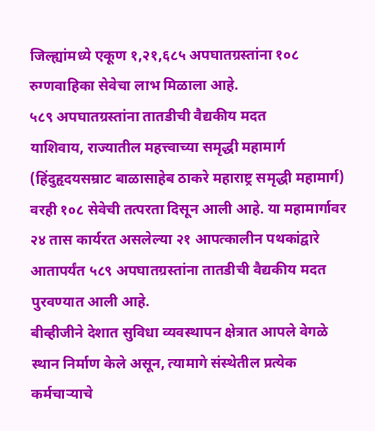जिल्ह्यांमध्ये एकूण १,२१,६८५ अपघातग्रस्तांना १०८ रुग्णवाहिका सेवेचा लाभ मिळाला आहे.
५८९ अपघातग्रस्तांना तातडीची वैद्यकीय मदत
याशिवाय, राज्यातील महत्त्वाच्या समृद्धी महामार्ग (हिंदुहृदयसम्राट बाळासाहेब ठाकरे महाराष्ट्र समृद्धी महामार्ग) वरही १०८ सेवेची तत्परता दिसून आली आहे. या महामार्गावर २४ तास कार्यरत असलेल्या २१ आपत्कालीन पथकांद्वारे आतापर्यंत ५८९ अपघातग्रस्तांना तातडीची वैद्यकीय मदत पुरवण्यात आली आहे.
बीव्हीजीने देशात सुविधा व्यवस्थापन क्षेत्रात आपले वेगळे स्थान निर्माण केले असून, त्यामागे संस्थेतील प्रत्येक कर्मचाऱ्याचे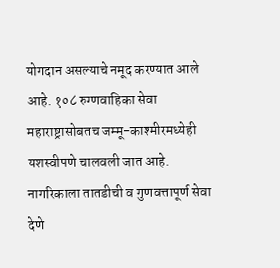योगदान असल्याचे नमूद करण्यात आले आहे. १०८ रुग्णवाहिका सेवा महाराष्ट्रासोबतच जम्मू-काश्मीरमध्येही यशस्वीपणे चालवली जात आहे.
नागरिकाला तातडीची व गुणवत्तापूर्ण सेवा देणे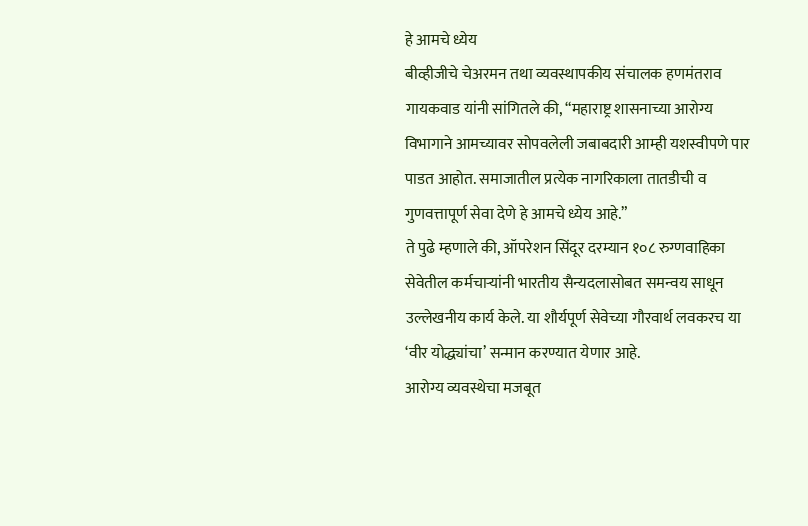हे आमचे ध्येय
बीव्हीजीचे चेअरमन तथा व्यवस्थापकीय संचालक हणमंतराव गायकवाड यांनी सांगितले की, “महाराष्ट्र शासनाच्या आरोग्य विभागाने आमच्यावर सोपवलेली जबाबदारी आम्ही यशस्वीपणे पार पाडत आहोत. समाजातील प्रत्येक नागरिकाला तातडीची व गुणवत्तापूर्ण सेवा देणे हे आमचे ध्येय आहे.”
ते पुढे म्हणाले की, ऑपरेशन सिंदूर दरम्यान १०८ रुग्णवाहिका सेवेतील कर्मचाऱ्यांनी भारतीय सैन्यदलासोबत समन्वय साधून उल्लेखनीय कार्य केले. या शौर्यपूर्ण सेवेच्या गौरवार्थ लवकरच या ‘वीर योद्ध्यांचा’ सन्मान करण्यात येणार आहे.
आरोग्य व्यवस्थेचा मजबूत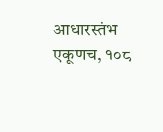आधारस्तंभ
एकूणच, १०८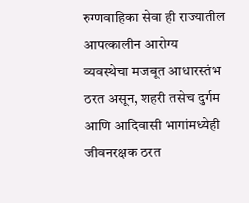रुग्णवाहिका सेवा ही राज्यातील आपत्कालीन आरोग्य व्यवस्थेचा मजबूत आधारस्तंभ ठरत असून, शहरी तसेच दुर्गम आणि आदिवासी भागांमध्येही जीवनरक्षक ठरत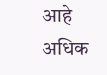आहे
अधिक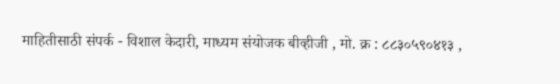माहितीसाठी संपर्क - विशाल केदारी, माध्यम संयोजक बीव्हीजी , मो. क्र : ८८३०५९०४१३ ,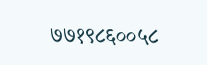७७१९८६००५८